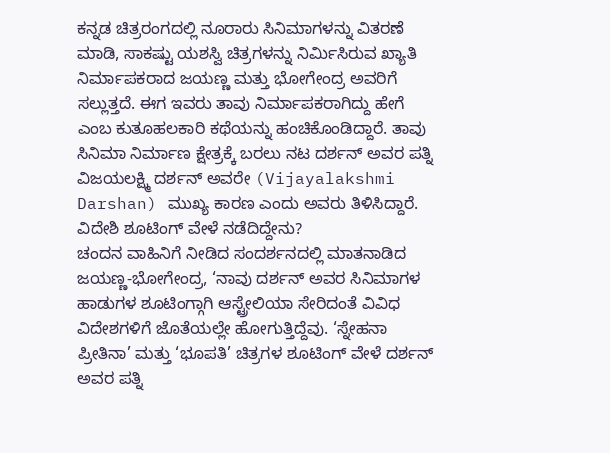ಕನ್ನಡ ಚಿತ್ರರಂಗದಲ್ಲಿ ನೂರಾರು ಸಿನಿಮಾಗಳನ್ನು ವಿತರಣೆ ಮಾಡಿ, ಸಾಕಷ್ಟು ಯಶಸ್ವಿ ಚಿತ್ರಗಳನ್ನು ನಿರ್ಮಿಸಿರುವ ಖ್ಯಾತಿ ನಿರ್ಮಾಪಕರಾದ ಜಯಣ್ಣ ಮತ್ತು ಭೋಗೇಂದ್ರ ಅವರಿಗೆ ಸಲ್ಲುತ್ತದೆ. ಈಗ ಇವರು ತಾವು ನಿರ್ಮಾಪಕರಾಗಿದ್ದು ಹೇಗೆ ಎಂಬ ಕುತೂಹಲಕಾರಿ ಕಥೆಯನ್ನು ಹಂಚಿಕೊಂಡಿದ್ದಾರೆ. ತಾವು ಸಿನಿಮಾ ನಿರ್ಮಾಣ ಕ್ಷೇತ್ರಕ್ಕೆ ಬರಲು ನಟ ದರ್ಶನ್ ಅವರ ಪತ್ನಿ ವಿಜಯಲಕ್ಷ್ಮಿ ದರ್ಶನ್ ಅವರೇ (Vijayalakshmi Darshan) ಮುಖ್ಯ ಕಾರಣ ಎಂದು ಅವರು ತಿಳಿಸಿದ್ದಾರೆ.
ವಿದೇಶಿ ಶೂಟಿಂಗ್ ವೇಳೆ ನಡೆದಿದ್ದೇನು?
ಚಂದನ ವಾಹಿನಿಗೆ ನೀಡಿದ ಸಂದರ್ಶನದಲ್ಲಿ ಮಾತನಾಡಿದ ಜಯಣ್ಣ-ಭೋಗೇಂದ್ರ, ‘ನಾವು ದರ್ಶನ್ ಅವರ ಸಿನಿಮಾಗಳ ಹಾಡುಗಳ ಶೂಟಿಂಗ್ಗಾಗಿ ಆಸ್ಟ್ರೇಲಿಯಾ ಸೇರಿದಂತೆ ವಿವಿಧ ವಿದೇಶಗಳಿಗೆ ಜೊತೆಯಲ್ಲೇ ಹೋಗುತ್ತಿದ್ದೆವು. ‘ಸ್ನೇಹನಾ ಪ್ರೀತಿನಾ’ ಮತ್ತು ‘ಭೂಪತಿ’ ಚಿತ್ರಗಳ ಶೂಟಿಂಗ್ ವೇಳೆ ದರ್ಶನ್ ಅವರ ಪತ್ನಿ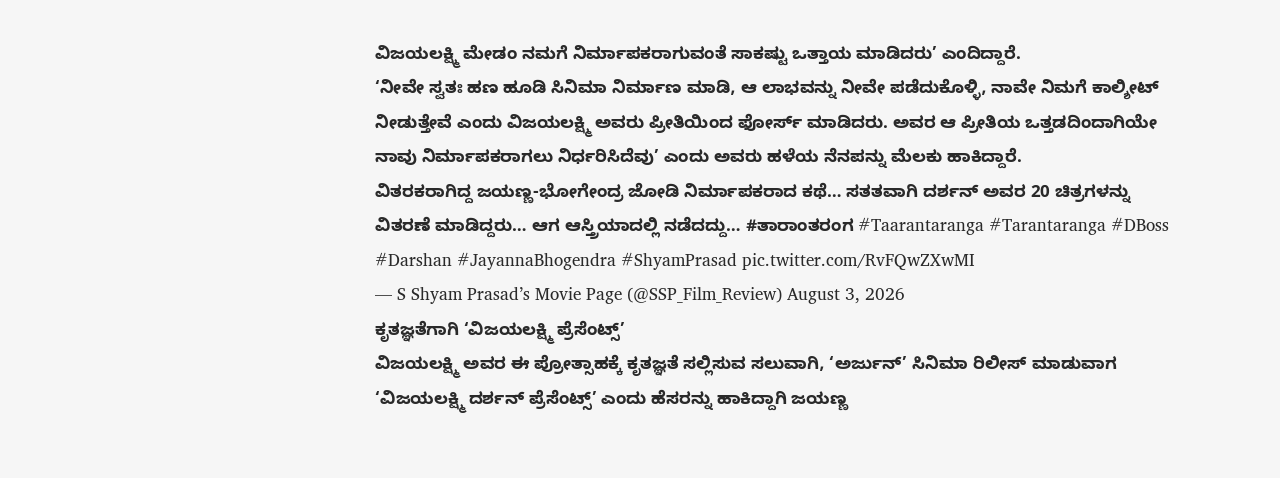ವಿಜಯಲಕ್ಷ್ಮಿ ಮೇಡಂ ನಮಗೆ ನಿರ್ಮಾಪಕರಾಗುವಂತೆ ಸಾಕಷ್ಟು ಒತ್ತಾಯ ಮಾಡಿದರು’ ಎಂದಿದ್ದಾರೆ.
‘ನೀವೇ ಸ್ವತಃ ಹಣ ಹೂಡಿ ಸಿನಿಮಾ ನಿರ್ಮಾಣ ಮಾಡಿ, ಆ ಲಾಭವನ್ನು ನೀವೇ ಪಡೆದುಕೊಳ್ಳಿ, ನಾವೇ ನಿಮಗೆ ಕಾಲ್ಶೀಟ್ ನೀಡುತ್ತೇವೆ ಎಂದು ವಿಜಯಲಕ್ಷ್ಮಿ ಅವರು ಪ್ರೀತಿಯಿಂದ ಫೋರ್ಸ್ ಮಾಡಿದರು. ಅವರ ಆ ಪ್ರೀತಿಯ ಒತ್ತಡದಿಂದಾಗಿಯೇ ನಾವು ನಿರ್ಮಾಪಕರಾಗಲು ನಿರ್ಧರಿಸಿದೆವು’ ಎಂದು ಅವರು ಹಳೆಯ ನೆನಪನ್ನು ಮೆಲಕು ಹಾಕಿದ್ದಾರೆ.
ವಿತರಕರಾಗಿದ್ದ ಜಯಣ್ಣ-ಭೋಗೇಂದ್ರ ಜೋಡಿ ನಿರ್ಮಾಪಕರಾದ ಕಥೆ… ಸತತವಾಗಿ ದರ್ಶನ್ ಅವರ 20 ಚಿತ್ರಗಳನ್ನು ವಿತರಣೆ ಮಾಡಿದ್ದರು… ಆಗ ಆಸ್ತ್ರಿಯಾದಲ್ಲಿ ನಡೆದದ್ದು… #ತಾರಾಂತರಂಗ #Taarantaranga #Tarantaranga #DBoss #Darshan #JayannaBhogendra #ShyamPrasad pic.twitter.com/RvFQwZXwMI
— S Shyam Prasad’s Movie Page (@SSP_Film_Review) August 3, 2026
ಕೃತಜ್ಞತೆಗಾಗಿ ‘ವಿಜಯಲಕ್ಷ್ಮಿ ಪ್ರೆಸೆಂಟ್ಸ್’
ವಿಜಯಲಕ್ಷ್ಮಿ ಅವರ ಈ ಪ್ರೋತ್ಸಾಹಕ್ಕೆ ಕೃತಜ್ಞತೆ ಸಲ್ಲಿಸುವ ಸಲುವಾಗಿ, ‘ಅರ್ಜುನ್’ ಸಿನಿಮಾ ರಿಲೀಸ್ ಮಾಡುವಾಗ ‘ವಿಜಯಲಕ್ಷ್ಮಿ ದರ್ಶನ್ ಪ್ರೆಸೆಂಟ್ಸ್’ ಎಂದು ಹೆಸರನ್ನು ಹಾಕಿದ್ದಾಗಿ ಜಯಣ್ಣ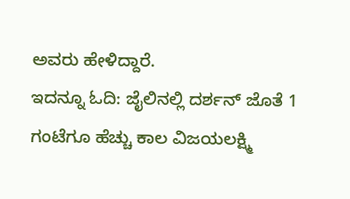ಅವರು ಹೇಳಿದ್ದಾರೆ.
ಇದನ್ನೂ ಓದಿ: ಜೈಲಿನಲ್ಲಿ ದರ್ಶನ್ ಜೊತೆ 1 ಗಂಟೆಗೂ ಹೆಚ್ಚು ಕಾಲ ವಿಜಯಲಕ್ಷ್ಮಿ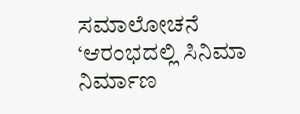ಸಮಾಲೋಚನೆ
‘ಆರಂಭದಲ್ಲಿ ಸಿನಿಮಾ ನಿರ್ಮಾಣ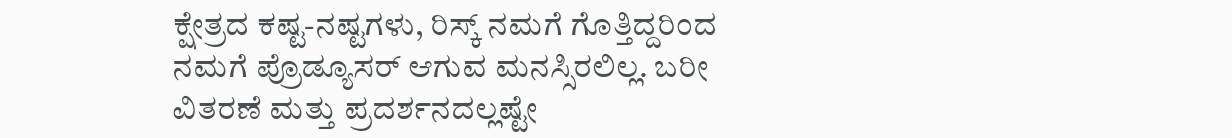ಕ್ಷೇತ್ರದ ಕಷ್ಟ-ನಷ್ಟಗಳು, ರಿಸ್ಕ್ ನಮಗೆ ಗೊತ್ತಿದ್ದರಿಂದ ನಮಗೆ ಪ್ರೊಡ್ಯೂಸರ್ ಆಗುವ ಮನಸ್ಸಿರಲಿಲ್ಲ. ಬರೀ ವಿತರಣೆ ಮತ್ತು ಪ್ರದರ್ಶನದಲ್ಲಷ್ಟೇ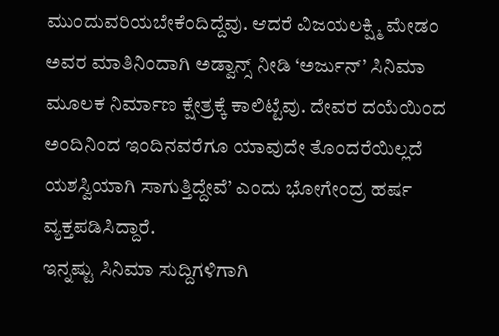ಮುಂದುವರಿಯಬೇಕೆಂದಿದ್ದೆವು. ಆದರೆ ವಿಜಯಲಕ್ಷ್ಮಿ ಮೇಡಂ ಅವರ ಮಾತಿನಿಂದಾಗಿ ಅಡ್ವಾನ್ಸ್ ನೀಡಿ ‘ಅರ್ಜುನ್’ ಸಿನಿಮಾ ಮೂಲಕ ನಿರ್ಮಾಣ ಕ್ಷೇತ್ರಕ್ಕೆ ಕಾಲಿಟ್ಟೆವು. ದೇವರ ದಯೆಯಿಂದ ಅಂದಿನಿಂದ ಇಂದಿನವರೆಗೂ ಯಾವುದೇ ತೊಂದರೆಯಿಲ್ಲದೆ ಯಶಸ್ವಿಯಾಗಿ ಸಾಗುತ್ತಿದ್ದೇವೆ’ ಎಂದು ಭೋಗೇಂದ್ರ ಹರ್ಷ ವ್ಯಕ್ತಪಡಿಸಿದ್ದಾರೆ.
ಇನ್ನಷ್ಟು ಸಿನಿಮಾ ಸುದ್ದಿಗಳಿಗಾಗಿ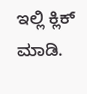ಇಲ್ಲಿ ಕ್ಲಿಕ್ ಮಾಡಿ.